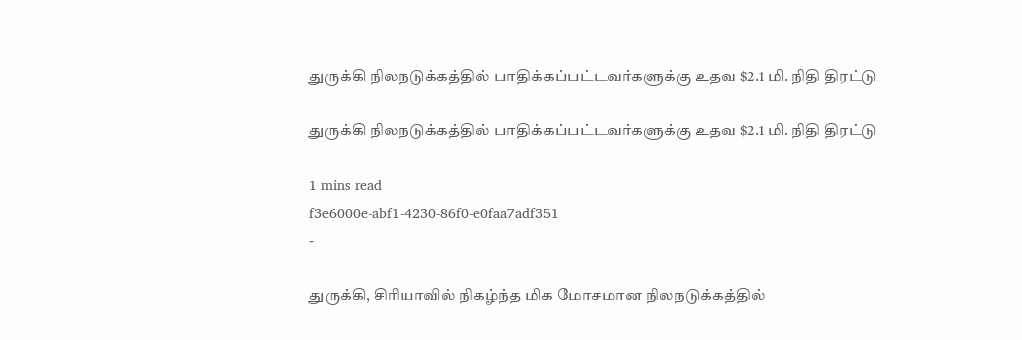துருக்கி நிலநடுக்கத்தில் பாதிக்கப்பட்டவர்களுக்கு உதவ $2.1 மி. நிதி திரட்டு

துருக்கி நிலநடுக்கத்தில் பாதிக்கப்பட்டவர்களுக்கு உதவ $2.1 மி. நிதி திரட்டு

1 mins read
f3e6000e-abf1-4230-86f0-e0faa7adf351
-

துருக்கி, சிரியாவில் நிகழ்ந்த மிக மோசமான நிலநடுக்கத்தில்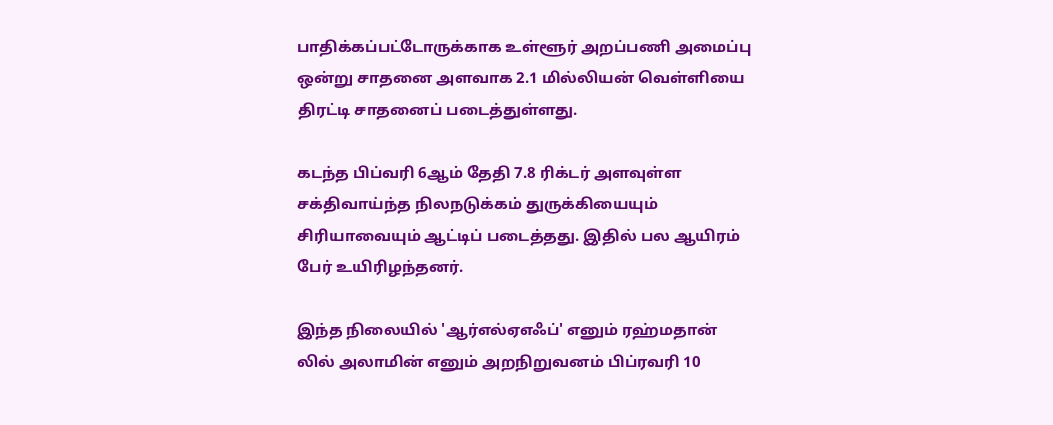பாதிக்கப்பட்டோருக்காக உள்ளூர் அறப்பணி அமைப்பு ஒன்று சாதனை அளவாக 2.1 மில்லியன் வெள்ளியை திரட்டி சாதனைப் படைத்துள்ளது.

கடந்த பிப்வரி 6ஆம் தேதி 7.8 ரிக்டர் அளவுள்ள சக்திவாய்ந்த நிலநடுக்கம் துருக்கியையும் சிரியாவையும் ஆட்டிப் படைத்தது. இதில் பல ஆயிரம் பேர் உயிரிழந்தனர்.

இந்த நிலையில் 'ஆர்எல்ஏஎஃப்' எனும் ரஹ்மதான் லில் அலாமின் எனும் அறநிறுவனம் பிப்ரவரி 10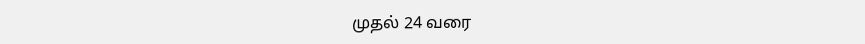முதல் 24 வரை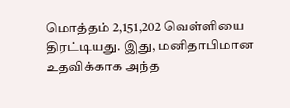மொத்தம் 2,151,202 வெள்ளியை திரட்டியது. இது, மனிதாபிமான உதவிக்காக அந்த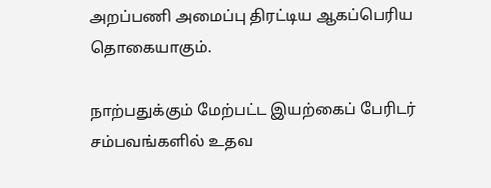அறப்பணி அமைப்பு திரட்டிய ஆகப்பெரிய தொகையாகும்.

நாற்பதுக்கும் மேற்பட்ட இயற்கைப் பேரிடர் சம்பவங்களில் உதவ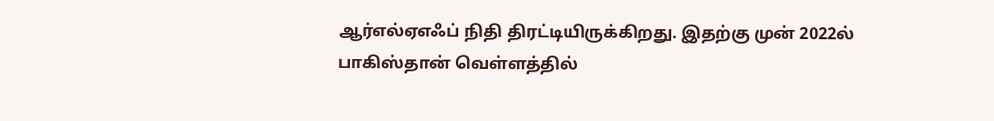ஆர்எல்ஏஎஃப் நிதி திரட்டியிருக்கிறது. இதற்கு முன் 2022ல் பாகிஸ்தான் வெள்ளத்தில்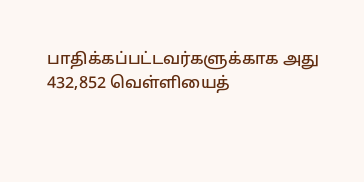பாதிக்கப்பட்டவர்களுக்காக அது 432,852 வெள்ளியைத்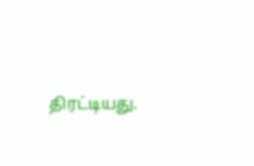திரட்டியது.